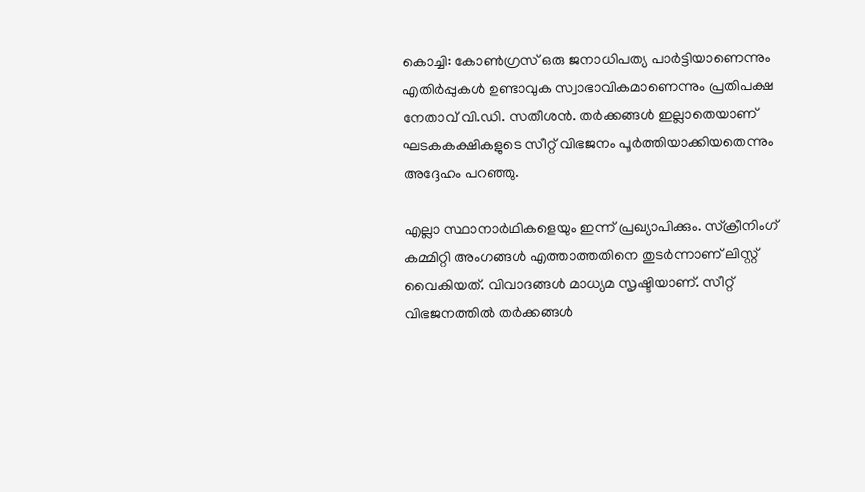കൊച്ചി: കോൺഗ്രസ് ഒരു ജനാധിപത്യ പാർട്ടിയാണെന്നും എതിർപ്പുകൾ ഉണ്ടാവുക സ്വാഭാവികമാണെന്നും പ്രതിപക്ഷ നേതാവ് വി.ഡി. സതീശൻ. തർക്കങ്ങൾ ഇല്ലാതെയാണ് ഘടകകക്ഷികളുടെ സീറ്റ് വിഭജനം പൂർത്തിയാക്കിയതെന്നും അദ്ദേഹം പറഞ്ഞു.

എല്ലാ സ്ഥാനാർഥികളെയും ഇന്ന് പ്രഖ്യാപിക്കും. സ്ക്രീനിംഗ് കമ്മിറ്റി അംഗങ്ങൾ എത്താത്തതിനെ തുടർന്നാണ് ലിസ്റ്റ് വൈകിയത്. വിവാദങ്ങൾ മാധ്യമ സൃഷ്ടിയാണ്. സീറ്റ് വിഭജനത്തിൽ തർക്കങ്ങൾ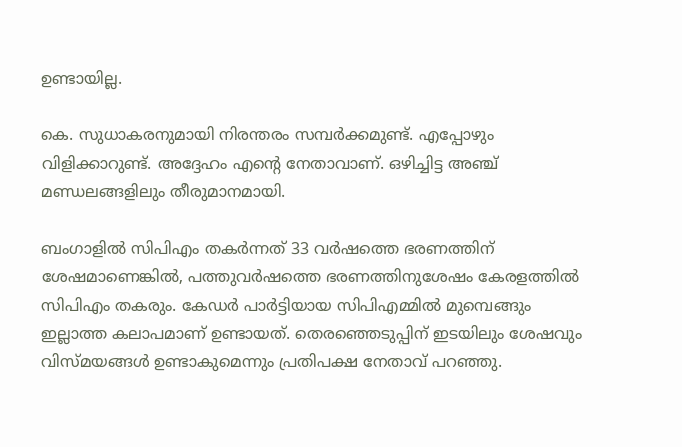ഉണ്ടായില്ല.

കെ. സുധാകരനുമായി നിരന്തരം സമ്പർക്കമുണ്ട്. എപ്പോഴും വിളിക്കാറുണ്ട്. അദ്ദേഹം എന്‍റെ നേതാവാണ്. ഒഴിച്ചിട്ട അഞ്ച് മണ്ഡലങ്ങളിലും തീരുമാനമായി.

ബംഗാളിൽ സിപിഎം തകർന്നത് 33 വർഷത്തെ ഭരണത്തിന് ശേഷമാണെങ്കില്‍, പത്തുവർഷത്തെ ഭരണത്തിനുശേഷം കേരളത്തിൽ സിപിഎം തകരും. കേഡർ പാർട്ടിയായ സിപിഎമ്മിൽ മുമ്പെങ്ങും ഇല്ലാത്ത കലാപമാണ് ഉണ്ടായത്. തെരഞ്ഞെടുപ്പിന് ഇടയിലും ശേഷവും വിസ്മയങ്ങൾ ഉണ്ടാകുമെന്നും പ്രതിപക്ഷ നേതാവ് പറഞ്ഞു.